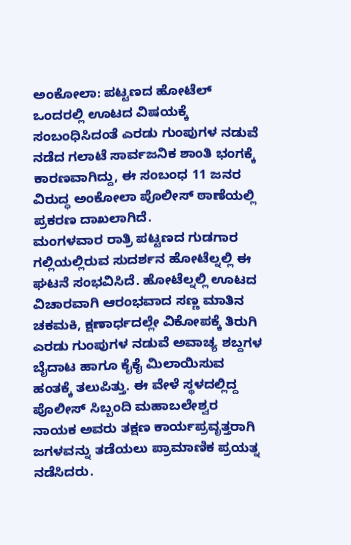ಅಂಕೋಲಾ: ಪಟ್ಟಣದ ಹೋಟೆಲ್ ಒಂದರಲ್ಲಿ ಊಟದ ವಿಷಯಕ್ಕೆ ಸಂಬಂಧಿಸಿದಂತೆ ಎರಡು ಗುಂಪುಗಳ ನಡುವೆ ನಡೆದ ಗಲಾಟೆ ಸಾರ್ವಜನಿಕ ಶಾಂತಿ ಭಂಗಕ್ಕೆ ಕಾರಣವಾಗಿದ್ದು, ಈ ಸಂಬಂಧ 11 ಜನರ ವಿರುದ್ಧ ಅಂಕೋಲಾ ಪೊಲೀಸ್ ಠಾಣೆಯಲ್ಲಿ ಪ್ರಕರಣ ದಾಖಲಾಗಿದೆ.
ಮಂಗಳವಾರ ರಾತ್ರಿ ಪಟ್ಟಣದ ಗುಡಗಾರ ಗಲ್ಲಿಯಲ್ಲಿರುವ ಸುದರ್ಶನ ಹೋಟೆಲ್ನಲ್ಲಿ ಈ ಘಟನೆ ಸಂಭವಿಸಿದೆ. ಹೋಟೆಲ್ನಲ್ಲಿ ಊಟದ ವಿಚಾರವಾಗಿ ಆರಂಭವಾದ ಸಣ್ಣ ಮಾತಿನ ಚಕಮಕಿ, ಕ್ಷಣಾರ್ಧದಲ್ಲೇ ವಿಕೋಪಕ್ಕೆ ತಿರುಗಿ ಎರಡು ಗುಂಪುಗಳ ನಡುವೆ ಅವಾಚ್ಯ ಶಬ್ದಗಳ ಬೈದಾಟ ಹಾಗೂ ಕೈಕೈ ಮಿಲಾಯಿಸುವ ಹಂತಕ್ಕೆ ತಲುಪಿತ್ತು. ಈ ವೇಳೆ ಸ್ಥಳದಲ್ಲಿದ್ದ ಪೊಲೀಸ್ ಸಿಬ್ಬಂದಿ ಮಹಾಬಲೇಶ್ವರ ನಾಯಕ ಅವರು ತಕ್ಷಣ ಕಾರ್ಯಪ್ರವೃತ್ತರಾಗಿ ಜಗಳವನ್ನು ತಡೆಯಲು ಪ್ರಾಮಾಣಿಕ ಪ್ರಯತ್ನ ನಡೆಸಿದರು.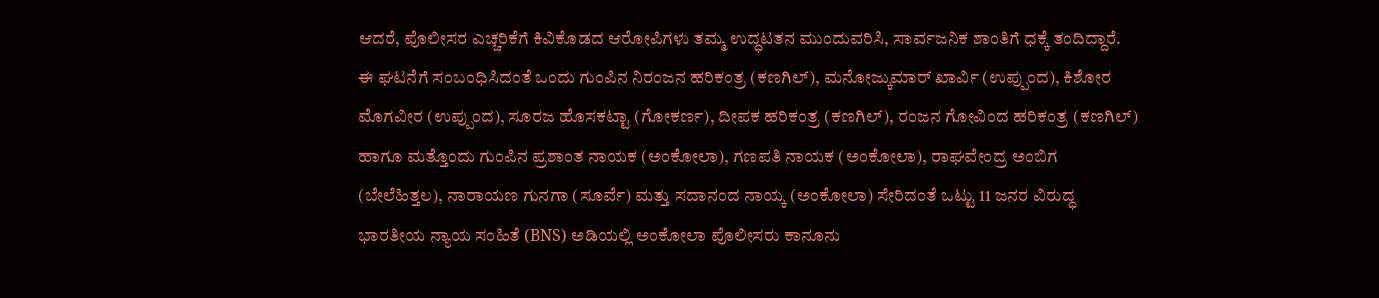ಆದರೆ, ಪೊಲೀಸರ ಎಚ್ಚರಿಕೆಗೆ ಕಿವಿಕೊಡದ ಆರೋಪಿಗಳು ತಮ್ಮ ಉದ್ಧಟತನ ಮುಂದುವರಿಸಿ, ಸಾರ್ವಜನಿಕ ಶಾಂತಿಗೆ ಧಕ್ಕೆ ತಂದಿದ್ದಾರೆ.
ಈ ಘಟನೆಗೆ ಸಂಬಂಧಿಸಿದಂತೆ ಒಂದು ಗುಂಪಿನ ನಿರಂಜನ ಹರಿಕಂತ್ರ (ಕಣಗಿಲ್), ಮನೋಜ್ಕುಮಾರ್ ಖಾರ್ವಿ (ಉಪ್ಪುಂದ), ಕಿಶೋರ ಮೊಗವೀರ (ಉಪ್ಪುಂದ), ಸೂರಜ ಹೊಸಕಟ್ಟಾ (ಗೋಕರ್ಣ), ದೀಪಕ ಹರಿಕಂತ್ರ (ಕಣಗಿಲ್), ರಂಜನ ಗೋವಿಂದ ಹರಿಕಂತ್ರ (ಕಣಗಿಲ್) ಹಾಗೂ ಮತ್ತೊಂದು ಗುಂಪಿನ ಪ್ರಶಾಂತ ನಾಯಕ (ಅಂಕೋಲಾ), ಗಣಪತಿ ನಾಯಕ (ಅಂಕೋಲಾ), ರಾಘವೇಂದ್ರ ಅಂಬಿಗ (ಬೇಲೆಹಿತ್ತಲ), ನಾರಾಯಣ ಗುನಗಾ (ಸೂರ್ವೆ) ಮತ್ತು ಸದಾನಂದ ನಾಯ್ಕ (ಅಂಕೋಲಾ) ಸೇರಿದಂತೆ ಒಟ್ಟು 11 ಜನರ ವಿರುದ್ಧ ಭಾರತೀಯ ನ್ಯಾಯ ಸಂಹಿತೆ (BNS) ಅಡಿಯಲ್ಲಿ ಅಂಕೋಲಾ ಪೊಲೀಸರು ಕಾನೂನು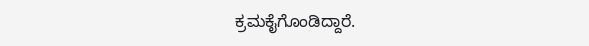ಕ್ರಮಕೈಗೊಂಡಿದ್ದಾರೆ.